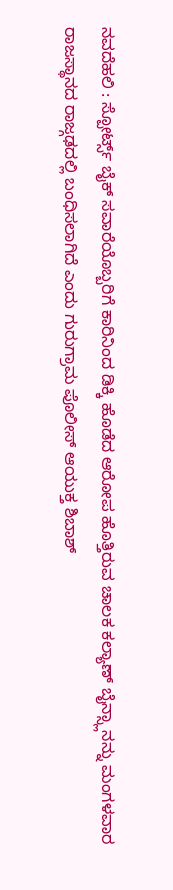ನವದೆಹಲಿ : ಸ್ಪೋರ್ಟ್ಸ್ ಬೈಕ್ ಸವಾರೆಯೊಬ್ಬರಿಗೆ ಕಾರಿನಿಂದ ಡಿಕ್ಕಿ ಹೊಡೆದ ಆರೋಪ ಹೊತ್ತಿರುವ ಚಾಲಕ ಕಲ್ಯಾಣ್ ಬೈನ್ಸ್ಲಾನನ್ನು ಮಂಗಳವಾರ ರಾಜಸ್ಥಾನದ ರಾಜ್ಗಢದಲ್ಲಿ ಬಂಧಿಸಲಾಗಿದೆ ಎಂದು ಗುರುಗ್ರಾಮ ಪೊಲೀಸ್ ಆಯುಕ್ತ ಶಿಬಾಶ್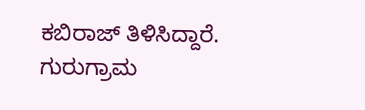ಕಬಿರಾಜ್ ತಿಳಿಸಿದ್ದಾರೆ.
ಗುರುಗ್ರಾಮ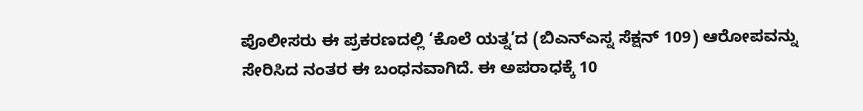ಪೊಲೀಸರು ಈ ಪ್ರಕರಣದಲ್ಲಿ ‘ಕೊಲೆ ಯತ್ನ’ದ (ಬಿಎನ್ಎಸ್ನ ಸೆಕ್ಷನ್ 109) ಆರೋಪವನ್ನು ಸೇರಿಸಿದ ನಂತರ ಈ ಬಂಧನವಾಗಿದೆ. ಈ ಅಪರಾಧಕ್ಕೆ 10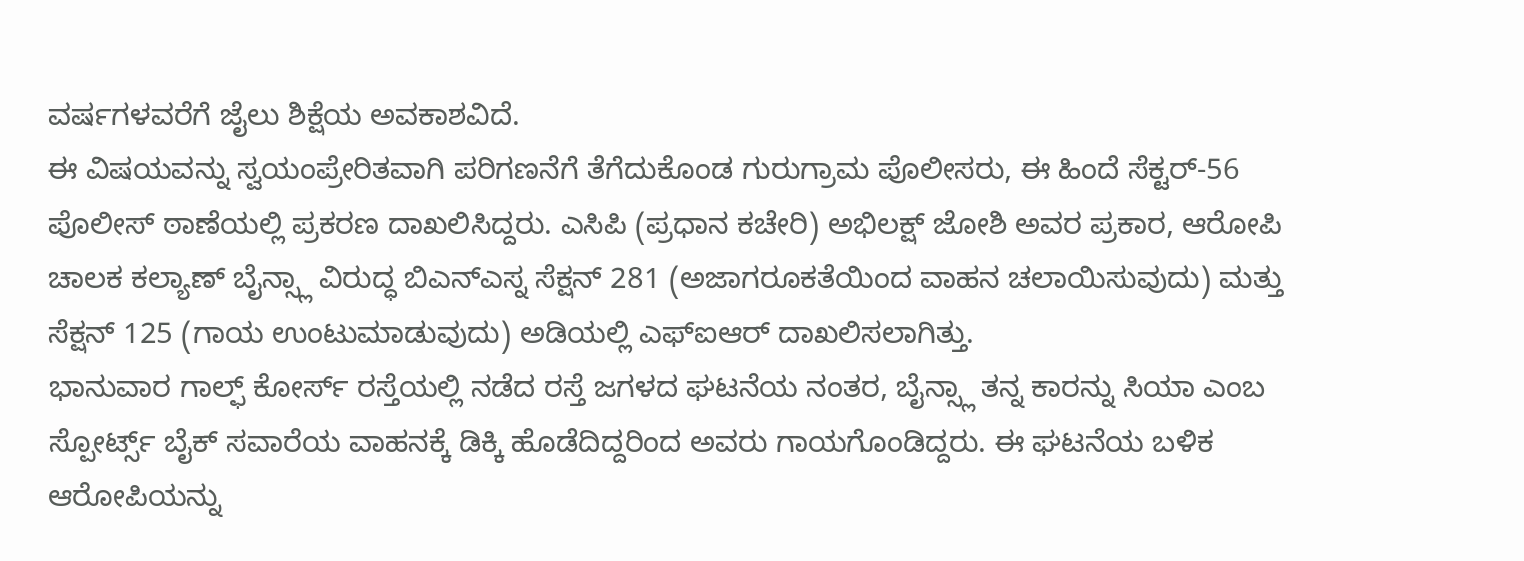ವರ್ಷಗಳವರೆಗೆ ಜೈಲು ಶಿಕ್ಷೆಯ ಅವಕಾಶವಿದೆ.
ಈ ವಿಷಯವನ್ನು ಸ್ವಯಂಪ್ರೇರಿತವಾಗಿ ಪರಿಗಣನೆಗೆ ತೆಗೆದುಕೊಂಡ ಗುರುಗ್ರಾಮ ಪೊಲೀಸರು, ಈ ಹಿಂದೆ ಸೆಕ್ಟರ್-56 ಪೊಲೀಸ್ ಠಾಣೆಯಲ್ಲಿ ಪ್ರಕರಣ ದಾಖಲಿಸಿದ್ದರು. ಎಸಿಪಿ (ಪ್ರಧಾನ ಕಚೇರಿ) ಅಭಿಲಕ್ಷ್ ಜೋಶಿ ಅವರ ಪ್ರಕಾರ, ಆರೋಪಿ ಚಾಲಕ ಕಲ್ಯಾಣ್ ಬೈನ್ಸ್ಲಾ ವಿರುದ್ಧ ಬಿಎನ್ಎಸ್ನ ಸೆಕ್ಷನ್ 281 (ಅಜಾಗರೂಕತೆಯಿಂದ ವಾಹನ ಚಲಾಯಿಸುವುದು) ಮತ್ತು ಸೆಕ್ಷನ್ 125 (ಗಾಯ ಉಂಟುಮಾಡುವುದು) ಅಡಿಯಲ್ಲಿ ಎಫ್ಐಆರ್ ದಾಖಲಿಸಲಾಗಿತ್ತು.
ಭಾನುವಾರ ಗಾಲ್ಫ್ ಕೋರ್ಸ್ ರಸ್ತೆಯಲ್ಲಿ ನಡೆದ ರಸ್ತೆ ಜಗಳದ ಘಟನೆಯ ನಂತರ, ಬೈನ್ಸ್ಲಾ ತನ್ನ ಕಾರನ್ನು ಸಿಯಾ ಎಂಬ ಸ್ಪೋರ್ಟ್ಸ್ ಬೈಕ್ ಸವಾರೆಯ ವಾಹನಕ್ಕೆ ಡಿಕ್ಕಿ ಹೊಡೆದಿದ್ದರಿಂದ ಅವರು ಗಾಯಗೊಂಡಿದ್ದರು. ಈ ಘಟನೆಯ ಬಳಿಕ ಆರೋಪಿಯನ್ನು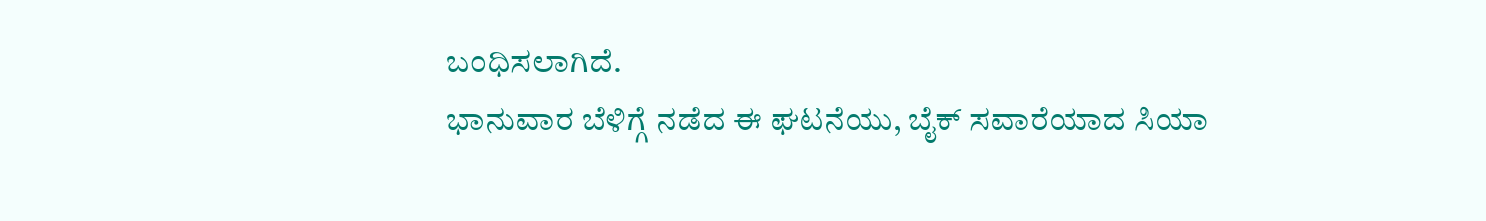ಬಂಧಿಸಲಾಗಿದೆ.
ಭಾನುವಾರ ಬೆಳಿಗ್ಗೆ ನಡೆದ ಈ ಘಟನೆಯು, ಬೈಕ್ ಸವಾರೆಯಾದ ಸಿಯಾ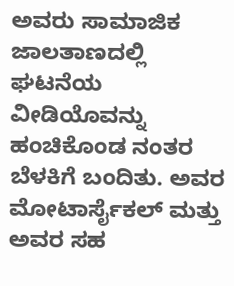ಅವರು ಸಾಮಾಜಿಕ ಜಾಲತಾಣದಲ್ಲಿ ಘಟನೆಯ ವೀಡಿಯೊವನ್ನು ಹಂಚಿಕೊಂಡ ನಂತರ ಬೆಳಕಿಗೆ ಬಂದಿತು. ಅವರ ಮೋಟಾರ್ಸೈಕಲ್ ಮತ್ತು ಅವರ ಸಹ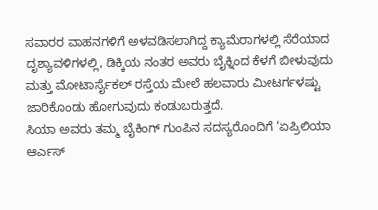ಸವಾರರ ವಾಹನಗಳಿಗೆ ಅಳವಡಿಸಲಾಗಿದ್ದ ಕ್ಯಾಮೆರಾಗಳಲ್ಲಿ ಸೆರೆಯಾದ ದೃಶ್ಯಾವಳಿಗಳಲ್ಲಿ, ಡಿಕ್ಕಿಯ ನಂತರ ಅವರು ಬೈಕ್ನಿಂದ ಕೆಳಗೆ ಬೀಳುವುದು ಮತ್ತು ಮೋಟಾರ್ಸೈಕಲ್ ರಸ್ತೆಯ ಮೇಲೆ ಹಲವಾರು ಮೀಟರ್ಗಳಷ್ಟು ಜಾರಿಕೊಂಡು ಹೋಗುವುದು ಕಂಡುಬರುತ್ತದೆ.
ಸಿಯಾ ಅವರು ತಮ್ಮ ಬೈಕಿಂಗ್ ಗುಂಪಿನ ಸದಸ್ಯರೊಂದಿಗೆ ‘ಏಪ್ರಿಲಿಯಾ ಆರ್ಎಸ್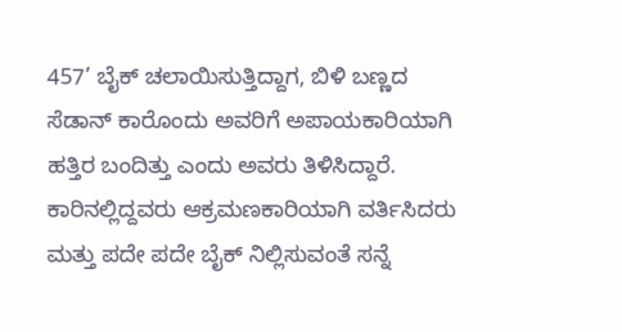457’ ಬೈಕ್ ಚಲಾಯಿಸುತ್ತಿದ್ದಾಗ, ಬಿಳಿ ಬಣ್ಣದ ಸೆಡಾನ್ ಕಾರೊಂದು ಅವರಿಗೆ ಅಪಾಯಕಾರಿಯಾಗಿ ಹತ್ತಿರ ಬಂದಿತ್ತು ಎಂದು ಅವರು ತಿಳಿಸಿದ್ದಾರೆ. ಕಾರಿನಲ್ಲಿದ್ದವರು ಆಕ್ರಮಣಕಾರಿಯಾಗಿ ವರ್ತಿಸಿದರು ಮತ್ತು ಪದೇ ಪದೇ ಬೈಕ್ ನಿಲ್ಲಿಸುವಂತೆ ಸನ್ನೆ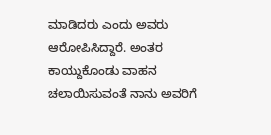ಮಾಡಿದರು ಎಂದು ಅವರು ಆರೋಪಿಸಿದ್ದಾರೆ. ಅಂತರ ಕಾಯ್ದುಕೊಂಡು ವಾಹನ ಚಲಾಯಿಸುವಂತೆ ನಾನು ಅವರಿಗೆ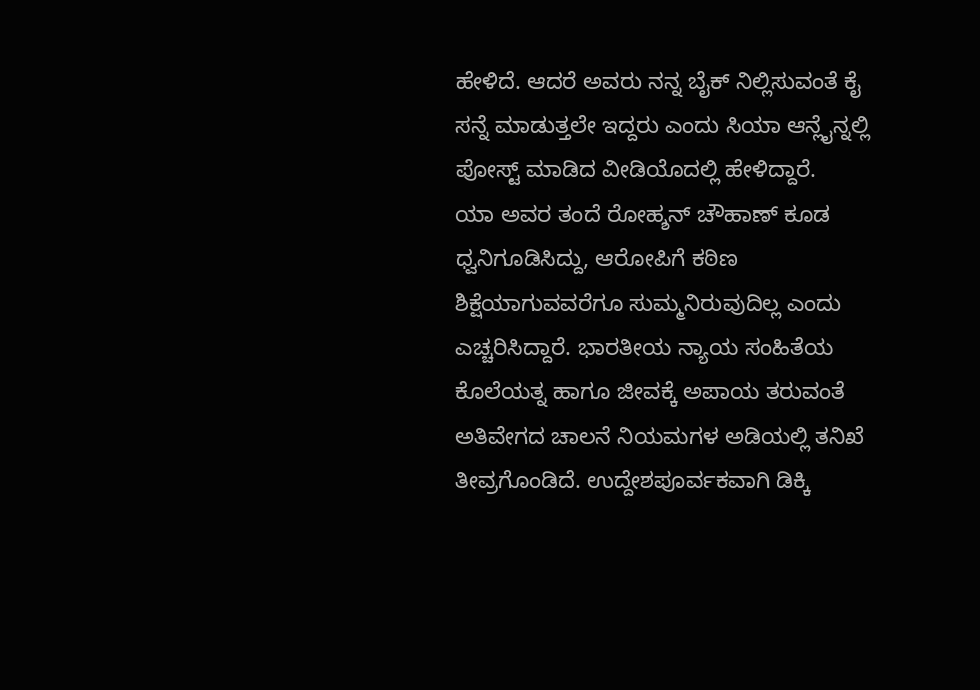ಹೇಳಿದೆ. ಆದರೆ ಅವರು ನನ್ನ ಬೈಕ್ ನಿಲ್ಲಿಸುವಂತೆ ಕೈ ಸನ್ನೆ ಮಾಡುತ್ತಲೇ ಇದ್ದರು ಎಂದು ಸಿಯಾ ಆನ್ಲೈನ್ನಲ್ಲಿ ಪೋಸ್ಟ್ ಮಾಡಿದ ವೀಡಿಯೊದಲ್ಲಿ ಹೇಳಿದ್ದಾರೆ.
ಯಾ ಅವರ ತಂದೆ ರೋಹ್ಶನ್ ಚೌಹಾಣ್ ಕೂಡ ಧ್ವನಿಗೂಡಿಸಿದ್ದು, ಆರೋಪಿಗೆ ಕಠಿಣ ಶಿಕ್ಷೆಯಾಗುವವರೆಗೂ ಸುಮ್ಮನಿರುವುದಿಲ್ಲ ಎಂದು ಎಚ್ಚರಿಸಿದ್ದಾರೆ. ಭಾರತೀಯ ನ್ಯಾಯ ಸಂಹಿತೆಯ ಕೊಲೆಯತ್ನ ಹಾಗೂ ಜೀವಕ್ಕೆ ಅಪಾಯ ತರುವಂತೆ ಅತಿವೇಗದ ಚಾಲನೆ ನಿಯಮಗಳ ಅಡಿಯಲ್ಲಿ ತನಿಖೆ ತೀವ್ರಗೊಂಡಿದೆ. ಉದ್ದೇಶಪೂರ್ವಕವಾಗಿ ಡಿಕ್ಕಿ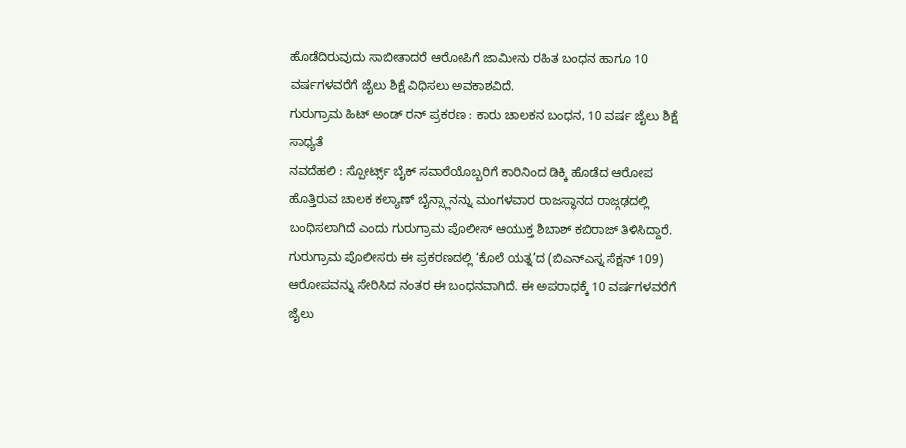ಹೊಡೆದಿರುವುದು ಸಾಬೀತಾದರೆ ಆರೋಪಿಗೆ ಜಾಮೀನು ರಹಿತ ಬಂಧನ ಹಾಗೂ 10 ವರ್ಷಗಳವರೆಗೆ ಜೈಲು ಶಿಕ್ಷೆ ವಿಧಿಸಲು ಅವಕಾಶವಿದೆ.
ಗುರುಗ್ರಾಮ ಹಿಟ್ ಅಂಡ್ ರನ್ ಪ್ರಕರಣ : ಕಾರು ಚಾಲಕನ ಬಂಧನ, 10 ವರ್ಷ ಜೈಲು ಶಿಕ್ಷೆ ಸಾಧ್ಯತೆ
ನವದೆಹಲಿ : ಸ್ಪೋರ್ಟ್ಸ್ ಬೈಕ್ ಸವಾರೆಯೊಬ್ಬರಿಗೆ ಕಾರಿನಿಂದ ಡಿಕ್ಕಿ ಹೊಡೆದ ಆರೋಪ ಹೊತ್ತಿರುವ ಚಾಲಕ ಕಲ್ಯಾಣ್ ಬೈನ್ಸ್ಲಾನನ್ನು ಮಂಗಳವಾರ ರಾಜಸ್ಥಾನದ ರಾಜ್ಗಢದಲ್ಲಿ ಬಂಧಿಸಲಾಗಿದೆ ಎಂದು ಗುರುಗ್ರಾಮ ಪೊಲೀಸ್ ಆಯುಕ್ತ ಶಿಬಾಶ್ ಕಬಿರಾಜ್ ತಿಳಿಸಿದ್ದಾರೆ.
ಗುರುಗ್ರಾಮ ಪೊಲೀಸರು ಈ ಪ್ರಕರಣದಲ್ಲಿ ‘ಕೊಲೆ ಯತ್ನ’ದ (ಬಿಎನ್ಎಸ್ನ ಸೆಕ್ಷನ್ 109) ಆರೋಪವನ್ನು ಸೇರಿಸಿದ ನಂತರ ಈ ಬಂಧನವಾಗಿದೆ. ಈ ಅಪರಾಧಕ್ಕೆ 10 ವರ್ಷಗಳವರೆಗೆ ಜೈಲು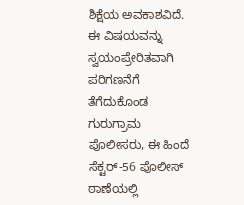ಶಿಕ್ಷೆಯ ಅವಕಾಶವಿದೆ.
ಈ ವಿಷಯವನ್ನು ಸ್ವಯಂಪ್ರೇರಿತವಾಗಿ ಪರಿಗಣನೆಗೆ ತೆಗೆದುಕೊಂಡ ಗುರುಗ್ರಾಮ ಪೊಲೀಸರು, ಈ ಹಿಂದೆ ಸೆಕ್ಟರ್-56 ಪೊಲೀಸ್ ಠಾಣೆಯಲ್ಲಿ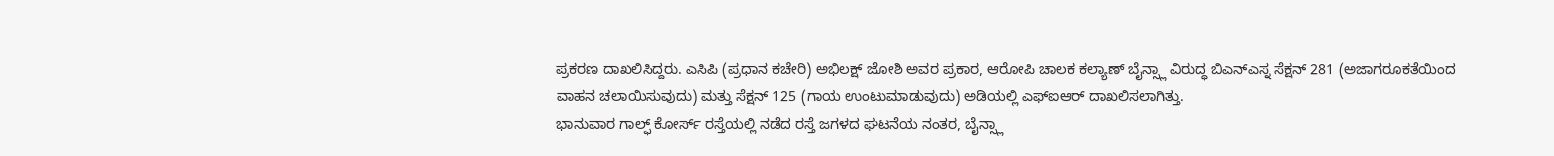ಪ್ರಕರಣ ದಾಖಲಿಸಿದ್ದರು. ಎಸಿಪಿ (ಪ್ರಧಾನ ಕಚೇರಿ) ಅಭಿಲಕ್ಷ್ ಜೋಶಿ ಅವರ ಪ್ರಕಾರ, ಆರೋಪಿ ಚಾಲಕ ಕಲ್ಯಾಣ್ ಬೈನ್ಸ್ಲಾ ವಿರುದ್ಧ ಬಿಎನ್ಎಸ್ನ ಸೆಕ್ಷನ್ 281 (ಅಜಾಗರೂಕತೆಯಿಂದ ವಾಹನ ಚಲಾಯಿಸುವುದು) ಮತ್ತು ಸೆಕ್ಷನ್ 125 (ಗಾಯ ಉಂಟುಮಾಡುವುದು) ಅಡಿಯಲ್ಲಿ ಎಫ್ಐಆರ್ ದಾಖಲಿಸಲಾಗಿತ್ತು.
ಭಾನುವಾರ ಗಾಲ್ಫ್ ಕೋರ್ಸ್ ರಸ್ತೆಯಲ್ಲಿ ನಡೆದ ರಸ್ತೆ ಜಗಳದ ಘಟನೆಯ ನಂತರ, ಬೈನ್ಸ್ಲಾ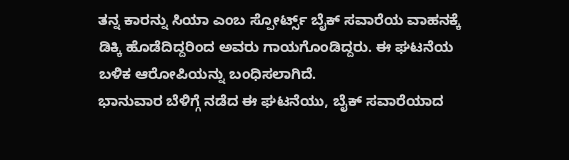ತನ್ನ ಕಾರನ್ನು ಸಿಯಾ ಎಂಬ ಸ್ಪೋರ್ಟ್ಸ್ ಬೈಕ್ ಸವಾರೆಯ ವಾಹನಕ್ಕೆ ಡಿಕ್ಕಿ ಹೊಡೆದಿದ್ದರಿಂದ ಅವರು ಗಾಯಗೊಂಡಿದ್ದರು. ಈ ಘಟನೆಯ ಬಳಿಕ ಆರೋಪಿಯನ್ನು ಬಂಧಿಸಲಾಗಿದೆ.
ಭಾನುವಾರ ಬೆಳಿಗ್ಗೆ ನಡೆದ ಈ ಘಟನೆಯು, ಬೈಕ್ ಸವಾರೆಯಾದ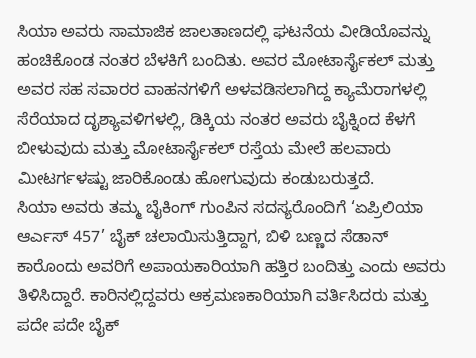ಸಿಯಾ ಅವರು ಸಾಮಾಜಿಕ ಜಾಲತಾಣದಲ್ಲಿ ಘಟನೆಯ ವೀಡಿಯೊವನ್ನು ಹಂಚಿಕೊಂಡ ನಂತರ ಬೆಳಕಿಗೆ ಬಂದಿತು. ಅವರ ಮೋಟಾರ್ಸೈಕಲ್ ಮತ್ತು ಅವರ ಸಹ ಸವಾರರ ವಾಹನಗಳಿಗೆ ಅಳವಡಿಸಲಾಗಿದ್ದ ಕ್ಯಾಮೆರಾಗಳಲ್ಲಿ ಸೆರೆಯಾದ ದೃಶ್ಯಾವಳಿಗಳಲ್ಲಿ, ಡಿಕ್ಕಿಯ ನಂತರ ಅವರು ಬೈಕ್ನಿಂದ ಕೆಳಗೆ ಬೀಳುವುದು ಮತ್ತು ಮೋಟಾರ್ಸೈಕಲ್ ರಸ್ತೆಯ ಮೇಲೆ ಹಲವಾರು ಮೀಟರ್ಗಳಷ್ಟು ಜಾರಿಕೊಂಡು ಹೋಗುವುದು ಕಂಡುಬರುತ್ತದೆ.
ಸಿಯಾ ಅವರು ತಮ್ಮ ಬೈಕಿಂಗ್ ಗುಂಪಿನ ಸದಸ್ಯರೊಂದಿಗೆ ‘ಏಪ್ರಿಲಿಯಾ ಆರ್ಎಸ್ 457’ ಬೈಕ್ ಚಲಾಯಿಸುತ್ತಿದ್ದಾಗ, ಬಿಳಿ ಬಣ್ಣದ ಸೆಡಾನ್ ಕಾರೊಂದು ಅವರಿಗೆ ಅಪಾಯಕಾರಿಯಾಗಿ ಹತ್ತಿರ ಬಂದಿತ್ತು ಎಂದು ಅವರು ತಿಳಿಸಿದ್ದಾರೆ. ಕಾರಿನಲ್ಲಿದ್ದವರು ಆಕ್ರಮಣಕಾರಿಯಾಗಿ ವರ್ತಿಸಿದರು ಮತ್ತು ಪದೇ ಪದೇ ಬೈಕ್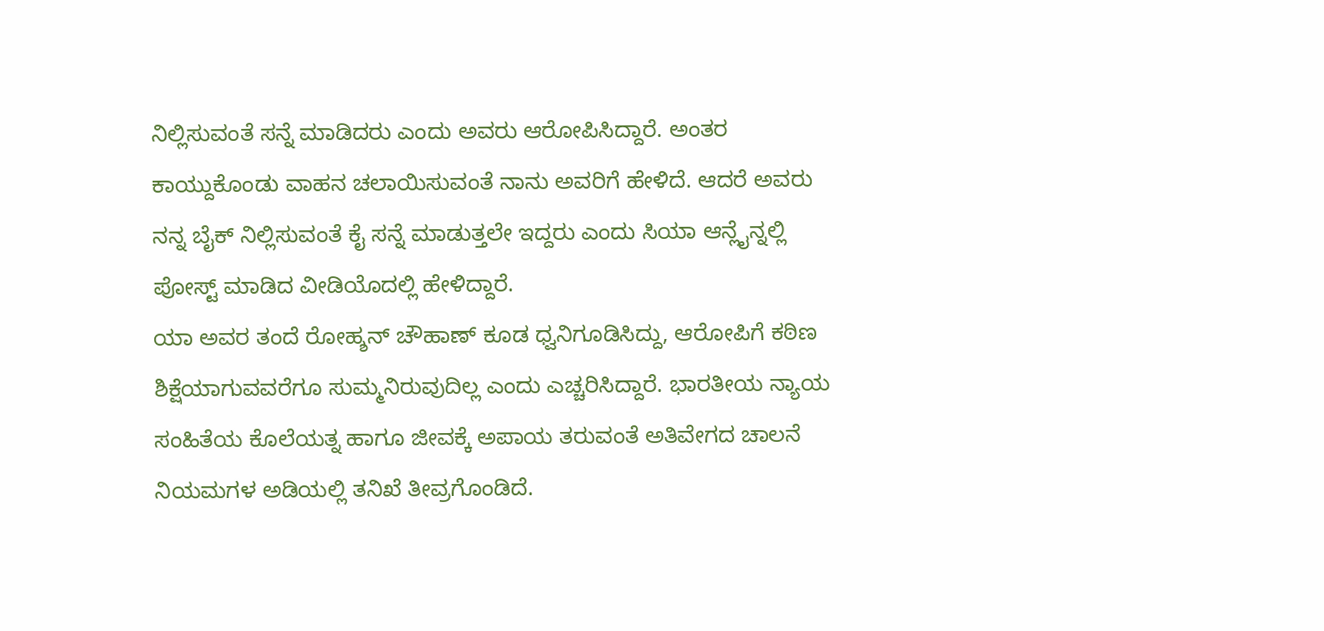ನಿಲ್ಲಿಸುವಂತೆ ಸನ್ನೆ ಮಾಡಿದರು ಎಂದು ಅವರು ಆರೋಪಿಸಿದ್ದಾರೆ. ಅಂತರ ಕಾಯ್ದುಕೊಂಡು ವಾಹನ ಚಲಾಯಿಸುವಂತೆ ನಾನು ಅವರಿಗೆ ಹೇಳಿದೆ. ಆದರೆ ಅವರು ನನ್ನ ಬೈಕ್ ನಿಲ್ಲಿಸುವಂತೆ ಕೈ ಸನ್ನೆ ಮಾಡುತ್ತಲೇ ಇದ್ದರು ಎಂದು ಸಿಯಾ ಆನ್ಲೈನ್ನಲ್ಲಿ ಪೋಸ್ಟ್ ಮಾಡಿದ ವೀಡಿಯೊದಲ್ಲಿ ಹೇಳಿದ್ದಾರೆ.
ಯಾ ಅವರ ತಂದೆ ರೋಹ್ಶನ್ ಚೌಹಾಣ್ ಕೂಡ ಧ್ವನಿಗೂಡಿಸಿದ್ದು, ಆರೋಪಿಗೆ ಕಠಿಣ ಶಿಕ್ಷೆಯಾಗುವವರೆಗೂ ಸುಮ್ಮನಿರುವುದಿಲ್ಲ ಎಂದು ಎಚ್ಚರಿಸಿದ್ದಾರೆ. ಭಾರತೀಯ ನ್ಯಾಯ ಸಂಹಿತೆಯ ಕೊಲೆಯತ್ನ ಹಾಗೂ ಜೀವಕ್ಕೆ ಅಪಾಯ ತರುವಂತೆ ಅತಿವೇಗದ ಚಾಲನೆ ನಿಯಮಗಳ ಅಡಿಯಲ್ಲಿ ತನಿಖೆ ತೀವ್ರಗೊಂಡಿದೆ.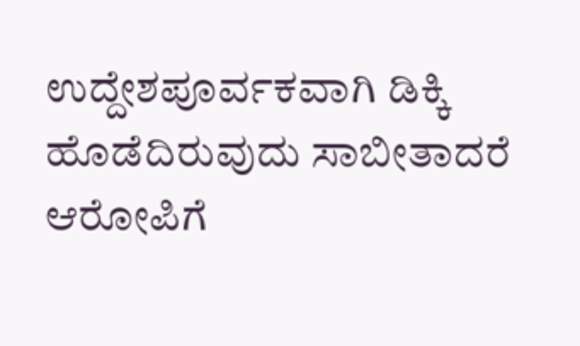ಉದ್ದೇಶಪೂರ್ವಕವಾಗಿ ಡಿಕ್ಕಿ ಹೊಡೆದಿರುವುದು ಸಾಬೀತಾದರೆ ಆರೋಪಿಗೆ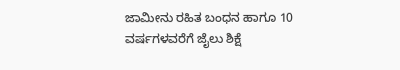ಜಾಮೀನು ರಹಿತ ಬಂಧನ ಹಾಗೂ 10 ವರ್ಷಗಳವರೆಗೆ ಜೈಲು ಶಿಕ್ಷೆ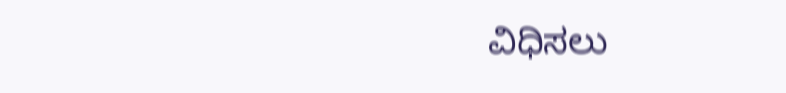ವಿಧಿಸಲು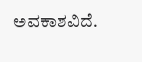ಅವಕಾಶವಿದೆ.